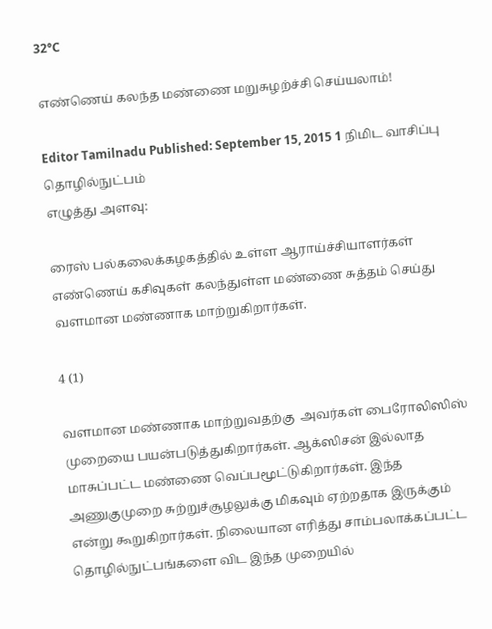32°C

எண்ணெய் கலந்த மண்ணை மறுசுழற்ச்சி செய்யலாம்!

Editor Tamilnadu Published: September 15, 2015 1 நிமிட வாசிப்பு தொழில்நுட்பம்
எழுத்து அளவு:

ரைஸ் பல்கலைக்கழகத்தில் உள்ள ஆராய்ச்சியாளர்கள் எண்ணெய் கசிவுகள் கலந்துள்ள மண்ணை சுத்தம் செய்து வளமான மண்ணாக மாற்றுகிறார்கள்.

4 (1)

வளமான மண்ணாக மாற்றுவதற்கு  அவர்கள் பைரோலிஸிஸ் முறையை பயன்படுத்துகிறார்கள். ஆக்ஸிசன் இல்லாத மாசுப்பட்ட மண்ணை வெப்பமூட்டுகிறார்கள். இந்த அணுகுமுறை சுற்றுச்சூழலுக்கு மிகவும் ஏற்றதாக இருக்கும் என்று கூறுகிறார்கள். நிலையான எரித்து சாம்பலாக்கப்பட்ட தொழில்நுட்பங்களை விட இந்த முறையில்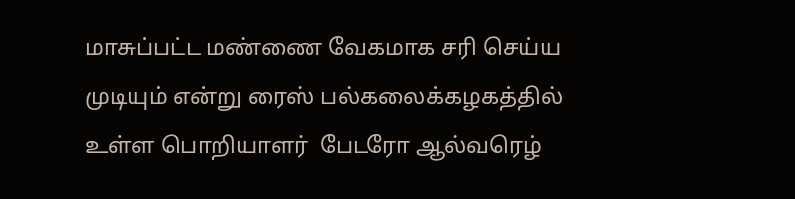மாசுப்பட்ட மண்ணை வேகமாக சரி செய்ய முடியும் என்று ரைஸ் பல்கலைக்கழகத்தில் உள்ள பொறியாளர்  பேடரோ ஆல்வரெழ்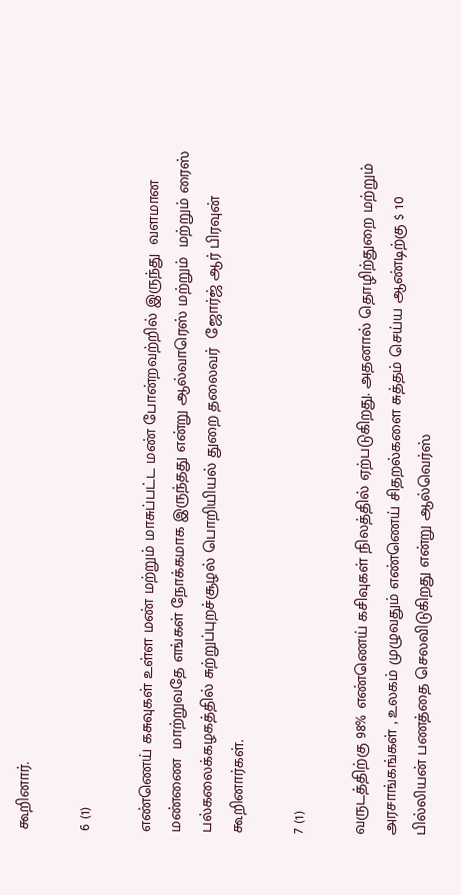கூறினார்.

6 (1)

எண்ணெய் கசுவுகள் உள்ள மண் மற்றும் மாசுப்பட்ட மண் போன்றவற்றில் இருந்து  வளமான மண்ணை  மாற்றுவதே எங்கள் நோக்கமாக இருந்தது என்று ஆல்வாரெஸ் மற்றும்  மற்றும் ரைஸ் பல்கலைக்கழகத்தில் சுற்றுப்புறச்சூழல் பொறியியல் துறை தலைவர்  ஜோர்ஜ் ஆர் பிரவுன்  கூறினார்கள்.

7 (1)

வருடத்திற்கு 98% எண்ணெய் கசிவுகள் நிலத்தில் ஏற்படுகிறது. அதனால் தொழிற்துறை மற்றும் அரசாங்கங்கள் , உலகம் முழுவதும் எண்ணெய் சிதறல்களை சுத்தம் செய்ய ஆண்டிற்கு $ 10 பில்லியன் பணத்தை செலவிடுகிறது என்று ஆல்வெர்ஸ்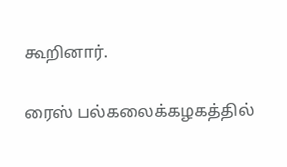கூறினார்.

ரைஸ் பல்கலைக்கழகத்தில்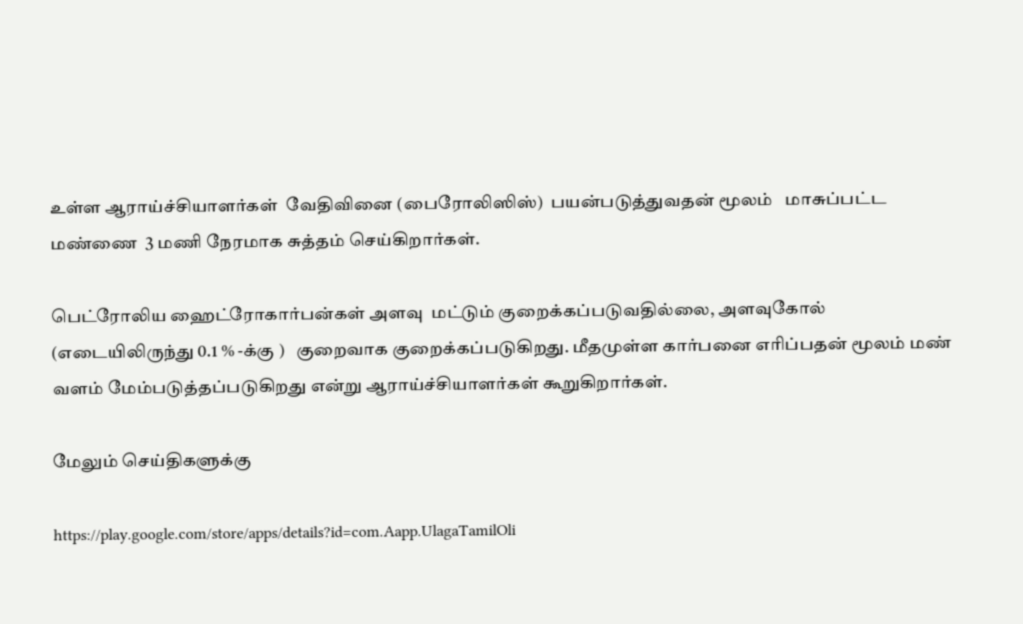உள்ள ஆராய்ச்சியாளர்கள்  வேதிவினை (பைரோலிஸிஸ்)  பயன்படுத்துவதன் மூலம்   மாசுப்பட்ட மண்ணை  3 மணி நேரமாக சுத்தம் செய்கிறார்கள்.

பெட்ரோலிய ஹைட்ரோகார்பன்கள் அளவு  மட்டும் குறைக்கப்படுவதில்லை, அளவுகோல் (எடையிலிருந்து 0.1 % -க்கு )   குறைவாக குறைக்கப்படுகிறது. மீதமுள்ள கார்பனை எரிப்பதன் மூலம் மண் வளம் மேம்படுத்தப்படுகிறது என்று ஆராய்ச்சியாளர்கள் கூறுகிறார்கள்.

மேலும் செய்திகளுக்கு

https://play.google.com/store/apps/details?id=com.Aapp.UlagaTamilOli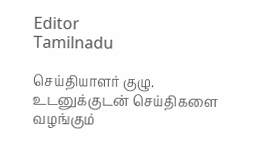Editor
Tamilnadu

செய்தியாளர் குழு. உடனுக்குடன் செய்திகளை வழங்கும்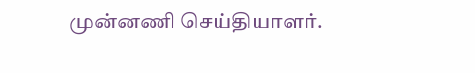முன்னணி செய்தியாளர்.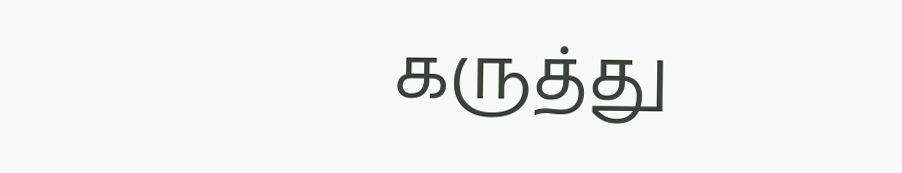கருத்து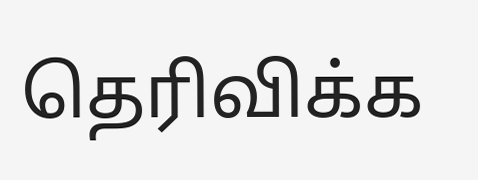தெரிவிக்க